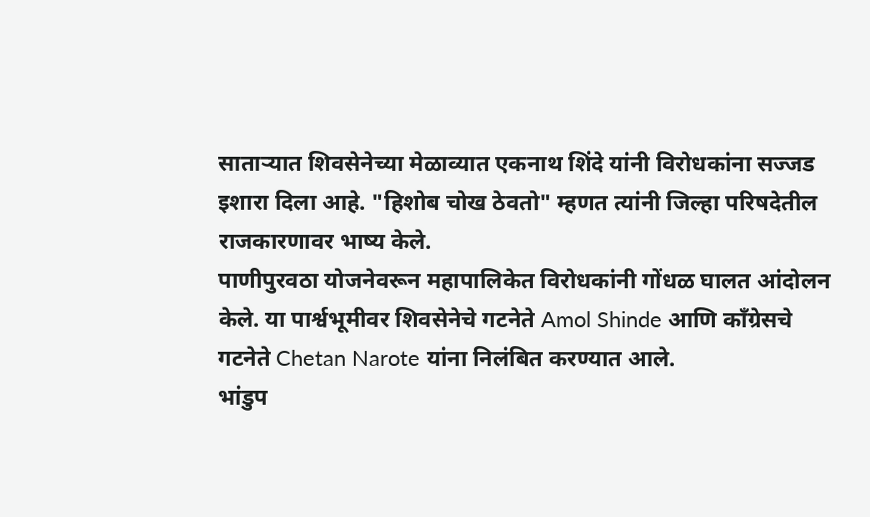साताऱ्यात शिवसेनेच्या मेळाव्यात एकनाथ शिंदे यांनी विरोधकांना सज्जड इशारा दिला आहे. "हिशोब चोख ठेवतो" म्हणत त्यांनी जिल्हा परिषदेतील राजकारणावर भाष्य केले.
पाणीपुरवठा योजनेवरून महापालिकेत विरोधकांनी गोंधळ घालत आंदोलन केले. या पार्श्वभूमीवर शिवसेनेचे गटनेते Amol Shinde आणि काँग्रेसचे गटनेते Chetan Narote यांना निलंबित करण्यात आले.
भांडुप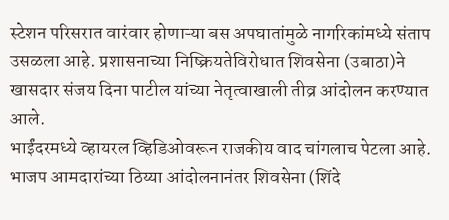स्टेशन परिसरात वारंवार होणाऱ्या बस अपघातांमुळे नागरिकांमध्ये संताप उसळला आहे. प्रशासनाच्या निष्क्रियतेविरोधात शिवसेना (उबाठा)ने खासदार संजय दिना पाटील यांच्या नेतृत्वाखाली तीव्र आंदोलन करण्यात आले.
भाईंदरमध्ये व्हायरल व्हिडिओवरून राजकीय वाद चांगलाच पेटला आहे. भाजप आमदारांच्या ठिय्या आंदोलनानंतर शिवसेना (शिंदे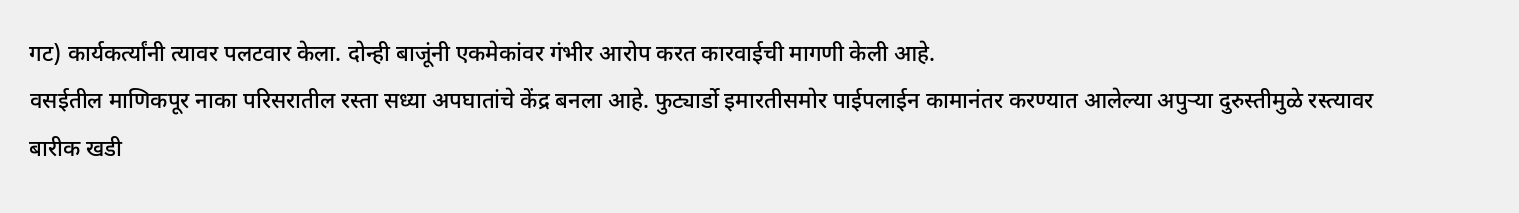गट) कार्यकर्त्यांनी त्यावर पलटवार केला. दोन्ही बाजूंनी एकमेकांवर गंभीर आरोप करत कारवाईची मागणी केली आहे.
वसईतील माणिकपूर नाका परिसरातील रस्ता सध्या अपघातांचे केंद्र बनला आहे. फुट्यार्डो इमारतीसमोर पाईपलाईन कामानंतर करण्यात आलेल्या अपुऱ्या दुरुस्तीमुळे रस्त्यावर बारीक खडी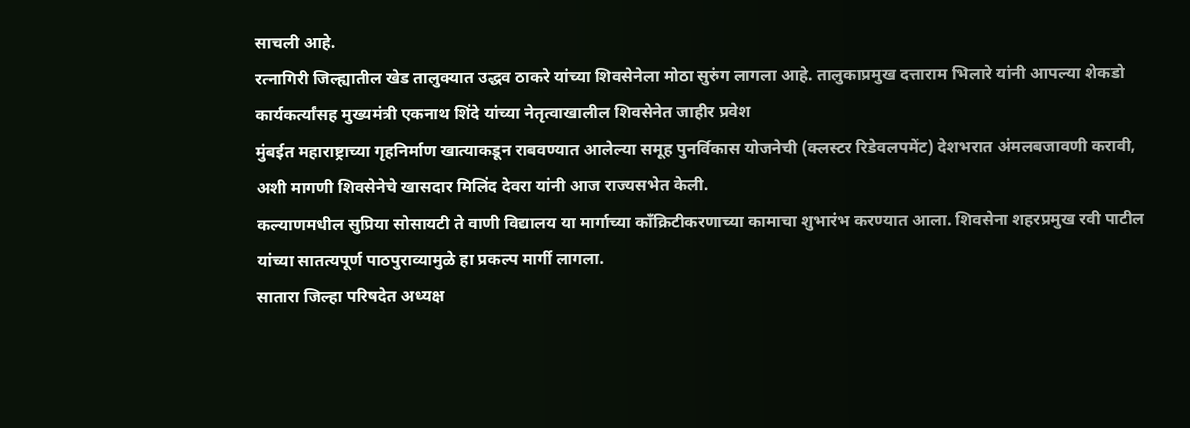साचली आहे.
रत्नागिरी जिल्ह्यातील खेड तालुक्यात उद्धव ठाकरे यांच्या शिवसेनेला मोठा सुरुंग लागला आहे. तालुकाप्रमुख दत्ताराम भिलारे यांनी आपल्या शेकडो कार्यकर्त्यांसह मुख्यमंत्री एकनाथ शिंदे यांच्या नेतृत्वाखालील शिवसेनेत जाहीर प्रवेश
मुंबईत महाराष्ट्राच्या गृहनिर्माण खात्याकडून राबवण्यात आलेल्या समूह पुनर्विकास योजनेची (क्लस्टर रिडेवलपमेंट) देशभरात अंमलबजावणी करावी, अशी मागणी शिवसेनेचे खासदार मिलिंद देवरा यांनी आज राज्यसभेत केली.
कल्याणमधील सुप्रिया सोसायटी ते वाणी विद्यालय या मार्गाच्या काँक्रिटीकरणाच्या कामाचा शुभारंभ करण्यात आला. शिवसेना शहरप्रमुख रवी पाटील यांच्या सातत्यपूर्ण पाठपुराव्यामुळे हा प्रकल्प मार्गी लागला.
सातारा जिल्हा परिषदेत अध्यक्ष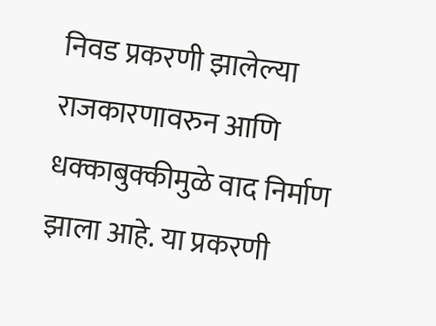निवड प्रकरणी झालेल्या राजकारणावरुन आणि धक्काबुक्कीमुळे वाद निर्माण झाला आहे. या प्रकरणी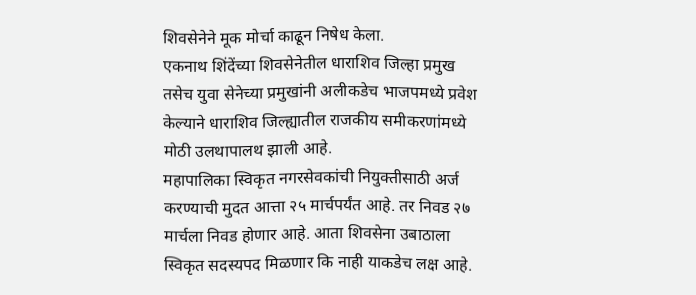शिवसेनेने मूक मोर्चा काढून निषेध केला.
एकनाथ शिंदेंच्या शिवसेनेतील धाराशिव जिल्हा प्रमुख तसेच युवा सेनेच्या प्रमुखांनी अलीकडेच भाजपमध्ये प्रवेश केल्याने धाराशिव जिल्ह्यातील राजकीय समीकरणांमध्ये मोठी उलथापालथ झाली आहे.
महापालिका स्विकृत नगरसेवकांची नियुक्तीसाठी अर्ज करण्याची मुदत आत्ता २५ मार्चपर्यंत आहे. तर निवड २७ मार्चला निवड होणार आहे. आता शिवसेना उबाठाला स्विकृत सदस्यपद मिळणार कि नाही याकडेच लक्ष आहे.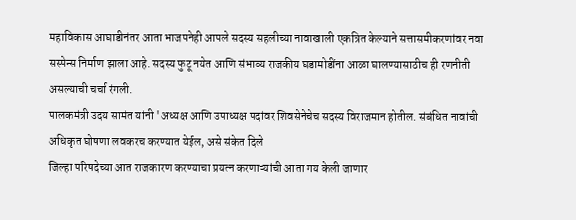महाविकास आघाडीनंतर आता भाजपनेही आपले सदस्य सहलीच्या नावाखाली एकत्रित केल्याने सत्तासमीकरणांवर नवा सस्पेन्स निर्माण झाला आहे. सदस्य फुटू नयेत आणि संभाव्य राजकीय घडामोडींना आळा घालण्यासाठीच ही रणनीती असल्याची चर्चा रंगली.
पालकमंत्री उदय सामंत यांनी 'अध्यक्ष आणि उपाध्यक्ष पदांवर शिवसेनेचेच सदस्य विराजमान होतील. संबंधित नावांची अधिकृत घोषणा लवकरच करण्यात येईल, असे संकेत दिले
जिल्हा परिषदेच्या आत राजकारण करण्याचा प्रयत्न करणाऱ्यांची आता गय केली जाणार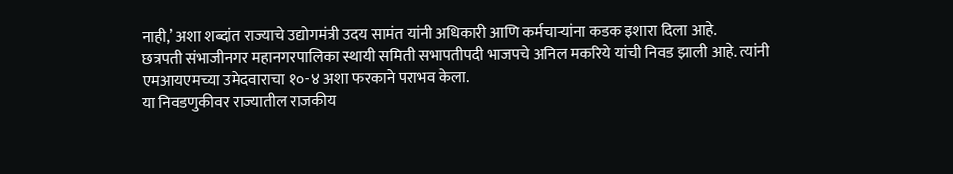नाही,’ अशा शब्दांत राज्याचे उद्योगमंत्री उदय सामंत यांनी अधिकारी आणि कर्मचाऱ्यांना कडक इशारा दिला आहे.
छत्रपती संभाजीनगर महानगरपालिका स्थायी समिती सभापतीपदी भाजपचे अनिल मकरिये यांची निवड झाली आहे. त्यांनी एमआयएमच्या उमेदवाराचा १०-४ अशा फरकाने पराभव केला.
या निवडणुकीवर राज्यातील राजकीय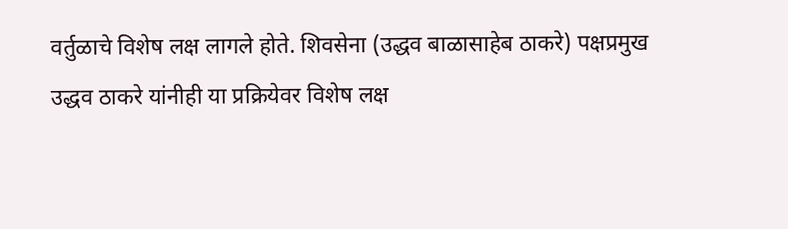वर्तुळाचे विशेष लक्ष लागले होते. शिवसेना (उद्धव बाळासाहेब ठाकरे) पक्षप्रमुख उद्धव ठाकरे यांनीही या प्रक्रियेवर विशेष लक्ष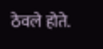ठेवले होते.